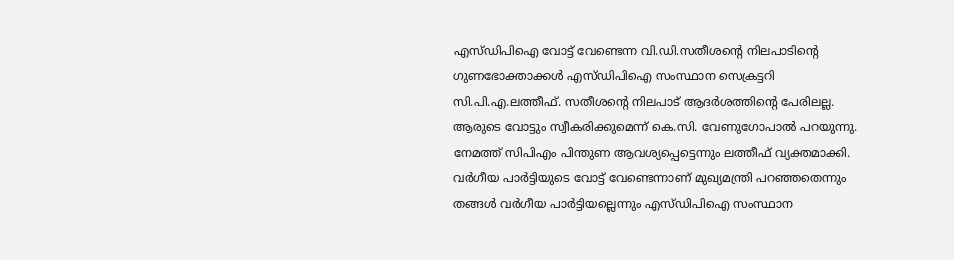എസ്ഡിപിഐ വോട്ട് വേണ്ടെന്ന വി.ഡി.സതീശന്‍റെ നിലപാടിന്റെ ഗുണഭോക്താക്കള്‍ എസ്ഡിപിഐ സംസ്ഥാന സെക്രട്ടറി സി.പി.എ.ലത്തീഫ്. സതീശന്റെ നിലപാട് ആദര്‍ശത്തിന്റെ പേരിലല്ല. ആരുടെ വോട്ടും സ്വീകരിക്കുമെന്ന് കെ.സി. വേണുഗോപാല്‍ പറയുന്നു. നേമത്ത് സിപിഎം പിന്തുണ ആവശ്യപ്പെട്ടെന്നും ലത്തീഫ് വ്യക്തമാക്കി. വര്‍ഗീയ പാര്‍ട്ടിയുടെ വോട്ട് വേണ്ടെന്നാണ് മുഖ്യമന്ത്രി പറഞ്ഞതെന്നും  തങ്ങള്‍ വര്‍ഗീയ പാര്‍ട്ടിയല്ലെന്നും എസ്ഡിപിഐ സംസ്ഥാന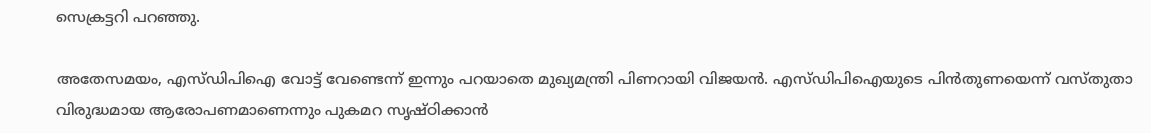സെക്രട്ടറി പറഞ്ഞു.

അതേസമയം, എസ്ഡിപിഐ വോട്ട് വേണ്ടെന്ന് ഇന്നും പറയാതെ മുഖ്യമന്ത്രി പിണറായി വിജയന്‍. എസ്ഡിപിഐയുടെ പിന്‍തുണയെന്ന് വസ്തുതാ വിരുദ്ധമായ ആരോപണമാണെന്നും പുകമറ സൃഷ്ഠിക്കാന്‍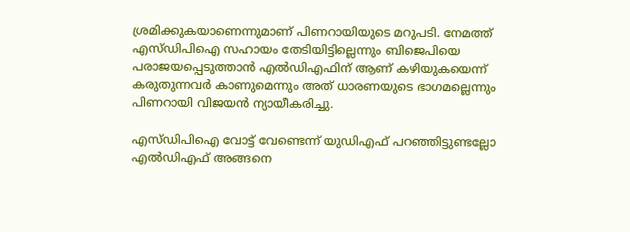ശ്രമിക്കുകയാണെന്നുമാണ് പിണറായിയുടെ മറുപടി. നേമത്ത് എസ്ഡിപിഐ സഹായം തേടിയിട്ടില്ലെന്നും ബിജെപിയെ പരാജയപ്പെടുത്താന്‍ എല്‍ഡിഎഫിന് ആണ് കഴിയുകയെന്ന് കരുതുന്നവര്‍ കാണുമെന്നും അത് ധാരണയുടെ ഭാഗമല്ലെന്നും പിണറായി വിജയന്‍ ന്യായീകരിച്ചു.

എസ്ഡിപിഐ വോട്ട് വേണ്ടെന്ന് യുഡിഎഫ് പറഞ്ഞിട്ടുണ്ടല്ലോ എല്‍ഡിഎഫ് അങ്ങനെ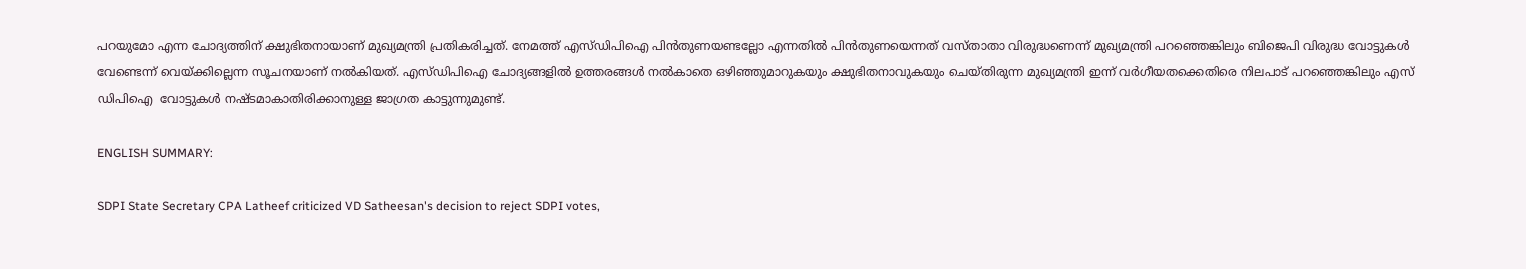പറയുമോ എന്ന ചോദ്യത്തിന് ക്ഷുഭിതനായാണ് മുഖ്യമന്ത്രി പ്രതികരിച്ചത്. നേമത്ത് എസ്ഡിപിഐ പിന്‍തുണയണ്ടല്ലോ എന്നതില്‍ പിന്‍തുണയെന്നത് വസ്താതാ വിരുദ്ധണെന്ന് മുഖ്യമന്ത്രി പറഞ്ഞെങ്കിലും ബിജെപി വിരുദ്ധ വോട്ടുകള്‍ വേണ്ടെന്ന് വെയ്ക്കില്ലെന്ന സൂചനയാണ് നല്‍കിയത്. എസ്ഡിപിഐ ചോദ്യങ്ങളില്‍ ഉത്തരങ്ങള്‍ നല്‍കാതെ ഒഴിഞ്ഞുമാറുകയും ക്ഷുഭിതനാവുകയും ചെയ്തിരുന്ന മുഖ്യമന്ത്രി ഇന്ന് വര്‍ഗീയതക്കെതിരെ നിലപാട് പറഞ്ഞെങ്കിലും എസ് ഡിപിഐ  വോട്ടുകള്‍ നഷ്ടമാകാതിരിക്കാനുള്ള ജാഗ്രത കാട്ടുന്നുമുണ്ട്.

ENGLISH SUMMARY:

SDPI State Secretary CPA Latheef criticized VD Satheesan's decision to reject SDPI votes,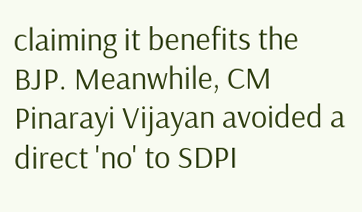claiming it benefits the BJP. Meanwhile, CM Pinarayi Vijayan avoided a direct 'no' to SDPI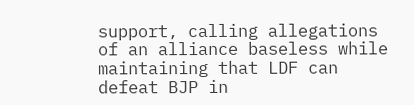support, calling allegations of an alliance baseless while maintaining that LDF can defeat BJP in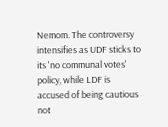Nemom. The controversy intensifies as UDF sticks to its 'no communal votes' policy, while LDF is accused of being cautious not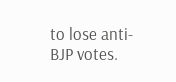to lose anti-BJP votes.